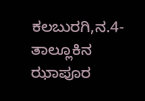ಕಲಬುರಗಿ,ನ.4-ತಾಲ್ಲೂಕಿನ ಝಾಪೂರ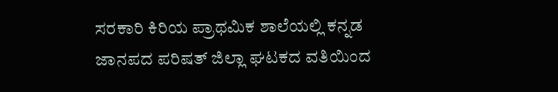ಸರಕಾರಿ ಕಿರಿಯ ಪ್ರಾಥಮಿಕ ಶಾಲೆಯಲ್ಲಿ ಕನ್ನಡ ಜಾನಪದ ಪರಿಷತ್ ಜಿಲ್ಲಾ ಘಟಕದ ವತಿಯಿಂದ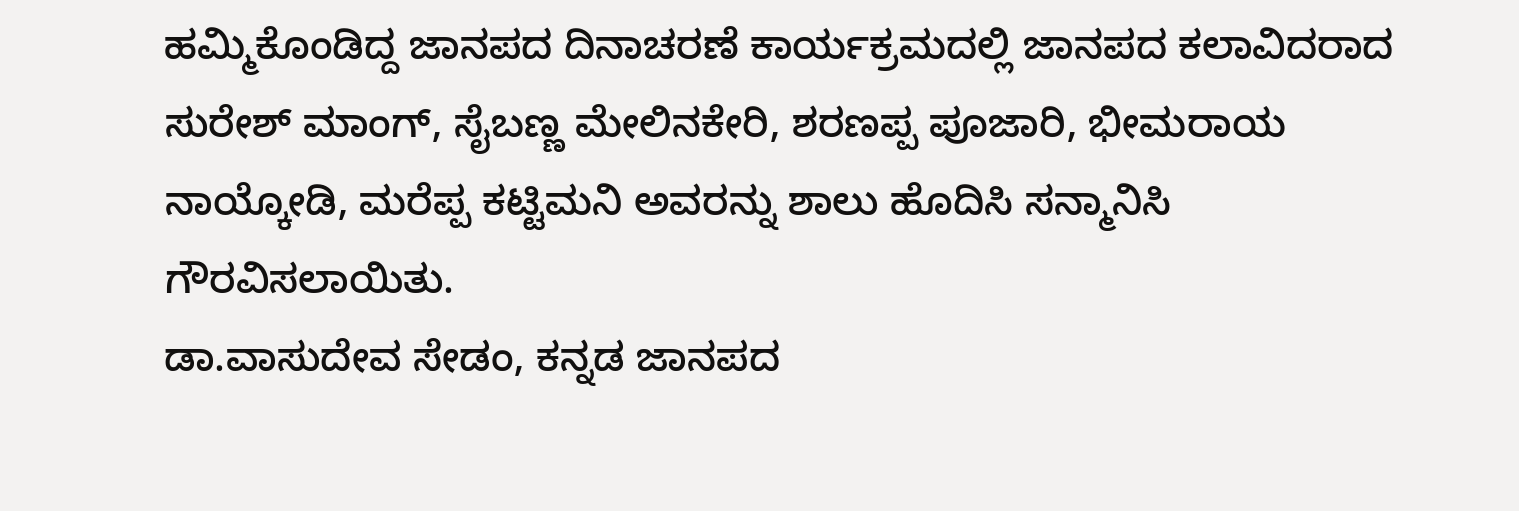ಹಮ್ಮಿಕೊಂಡಿದ್ದ ಜಾನಪದ ದಿನಾಚರಣೆ ಕಾರ್ಯಕ್ರಮದಲ್ಲಿ ಜಾನಪದ ಕಲಾವಿದರಾದ ಸುರೇಶ್ ಮಾಂಗ್, ಸೈಬಣ್ಣ ಮೇಲಿನಕೇರಿ, ಶರಣಪ್ಪ ಪೂಜಾರಿ, ಭೀಮರಾಯ ನಾಯ್ಕೋಡಿ, ಮರೆಪ್ಪ ಕಟ್ಟಿಮನಿ ಅವರನ್ನು ಶಾಲು ಹೊದಿಸಿ ಸನ್ಮಾನಿಸಿ ಗೌರವಿಸಲಾಯಿತು.
ಡಾ.ವಾಸುದೇವ ಸೇಡಂ, ಕನ್ನಡ ಜಾನಪದ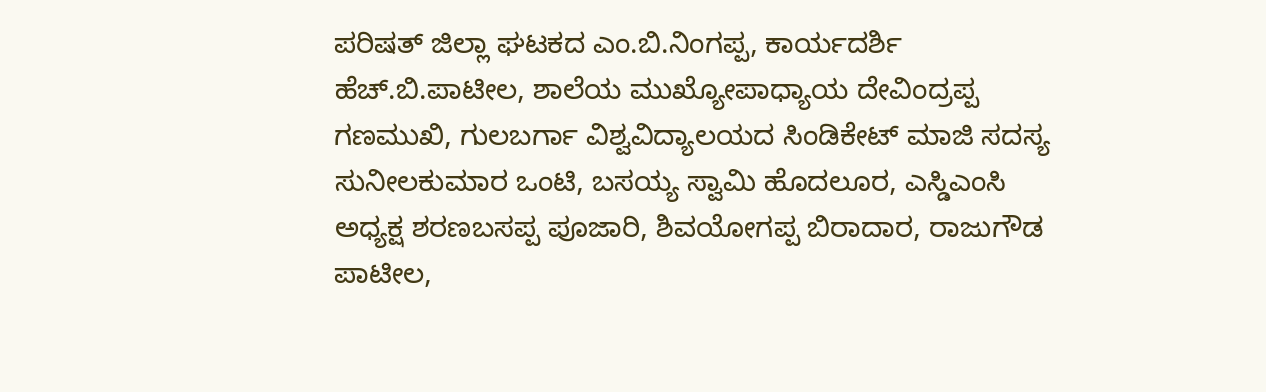ಪರಿಷತ್ ಜಿಲ್ಲಾ ಘಟಕದ ಎಂ.ಬಿ.ನಿಂಗಪ್ಪ, ಕಾರ್ಯದರ್ಶಿ ಹೆಚ್.ಬಿ.ಪಾಟೀಲ, ಶಾಲೆಯ ಮುಖ್ಯೋಪಾಧ್ಯಾಯ ದೇವಿಂದ್ರಪ್ಪ ಗಣಮುಖಿ, ಗುಲಬರ್ಗಾ ವಿಶ್ವವಿದ್ಯಾಲಯದ ಸಿಂಡಿಕೇಟ್ ಮಾಜಿ ಸದಸ್ಯ ಸುನೀಲಕುಮಾರ ಒಂಟಿ, ಬಸಯ್ಯ ಸ್ವಾಮಿ ಹೊದಲೂರ, ಎಸ್ಡಿಎಂಸಿ ಅಧ್ಯಕ್ಷ ಶರಣಬಸಪ್ಪ ಪೂಜಾರಿ, ಶಿವಯೋಗಪ್ಪ ಬಿರಾದಾರ, ರಾಜುಗೌಡ ಪಾಟೀಲ,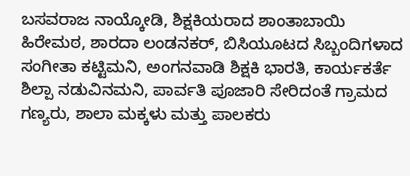ಬಸವರಾಜ ನಾಯ್ಕೋಡಿ, ಶಿಕ್ಷಕಿಯರಾದ ಶಾಂತಾಬಾಯಿ ಹಿರೇಮಠ, ಶಾರದಾ ಲಂಡನಕರ್, ಬಿಸಿಯೂಟದ ಸಿಬ್ಬಂದಿಗಳಾದ ಸಂಗೀತಾ ಕಟ್ಟಿಮನಿ, ಅಂಗನವಾಡಿ ಶಿಕ್ಷಕಿ ಭಾರತಿ, ಕಾರ್ಯಕರ್ತೆ ಶಿಲ್ಪಾ ನಡುವಿನಮನಿ, ಪಾರ್ವತಿ ಪೂಜಾರಿ ಸೇರಿದಂತೆ ಗ್ರಾಮದ ಗಣ್ಯರು, ಶಾಲಾ ಮಕ್ಕಳು ಮತ್ತು ಪಾಲಕರು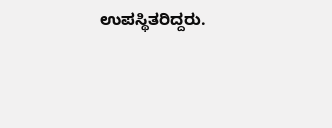ಉಪಸ್ಥಿತರಿದ್ದರು.